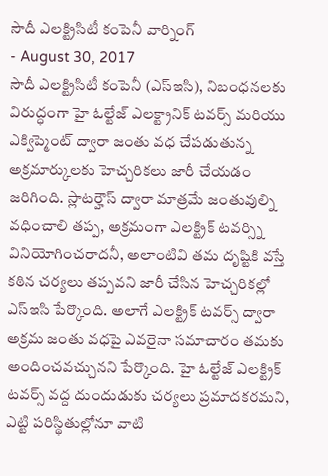సౌదీ ఎలక్ట్రిసిటీ కంపెనీ వార్నింగ్
- August 30, 2017
సౌదీ ఎలక్ట్రిసిటీ కంపెనీ (ఎస్ఇసి), నిబంధనలకు విరుద్ధంగా హై ఓల్టేజ్ ఎలక్ట్రానిక్ టవర్స్ మరియు ఎక్విప్మెంట్ ద్వారా జంతు వధ చేపడుతున్న అక్రమార్కులకు హెచ్చరికలు జారీ చేయడం జరిగింది. స్లాటర్హౌస్ ద్వారా మాత్రమే జంతువుల్ని వధించాలి తప్ప, అక్రమంగా ఎలక్ట్రిక్ టవర్స్ని వినియోగించరాదనీ, అలాంటివి తమ దృష్టికి వస్తే కఠిన చర్యలు తప్పవని జారీ చేసిన హెచ్చరికల్లో ఎస్ఇసి పేర్కొంది. అలాగే ఎలక్ట్రిక్ టవర్స్ ద్వారా అక్రమ జంతు వధపై ఎవరైనా సమాచారం తమకు అందించవచ్చునని పేర్కొంది. హై ఓల్టేజ్ ఎలక్ట్రిక్ టవర్స్ వద్ద దుందుడుకు చర్యలు ప్రమాదకరమని, ఎట్టి పరిస్థితుల్లోనూ వాటి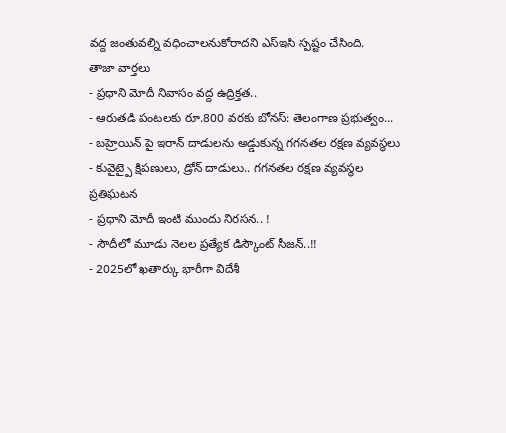వద్ద జంతువల్ని వధించాలనుకోరాదని ఎస్ఇసి స్పష్టం చేసింది.
తాజా వార్తలు
- ప్రధాని మోదీ నివాసం వద్ద ఉద్రిక్తత..
- ఆరుతడి పంటలకు రూ.800 వరకు బోనస్: తెలంగాణ ప్రభుత్వం...
- బహ్రెయిన్ పై ఇరాన్ దాడులను అడ్డుకున్న గగనతల రక్షణ వ్యవస్థలు
- కువైట్పై క్షిపణులు, డ్రోన్ దాడులు.. గగనతల రక్షణ వ్యవస్థల ప్రతిఘటన
- ప్రధాని మోదీ ఇంటి ముందు నిరసన.. !
- సౌదీలో మూడు నెలల ప్రత్యేక డిస్కౌంట్ సీజన్..!!
- 2025లో ఖతార్కు భారీగా విదేశీ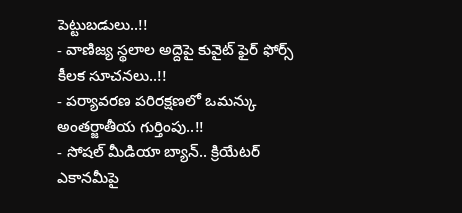పెట్టుబడులు..!!
- వాణిజ్య స్థలాల అద్దెపై కువైట్ ఫైర్ ఫోర్స్ కీలక సూచనలు..!!
- పర్యావరణ పరిరక్షణలో ఒమన్కు అంతర్జాతీయ గుర్తింపు..!!
- సోషల్ మీడియా బ్యాన్.. క్రియేటర్ ఎకానమీపై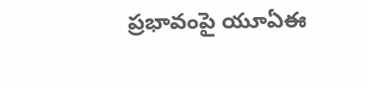ప్రభావంపై యూఏఈ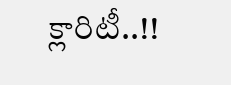క్లారిటీ..!!